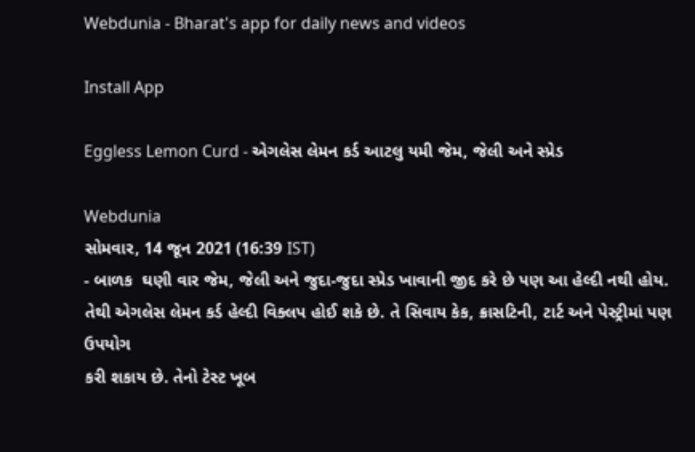Webdunia - Bharat's app for daily news and videos

Install App

Eggless Lemon Curd - એગલેસ લેમન કર્ડ આટલુ યમી જેમ, જેલી અને સ્પ્રેડ

Webdunia
સોમવાર, 14 જૂન 2021 (16:39 IST)
- બાળક  ઘણી વાર જેમ, જેલી અને જુદા-જુદા સ્પ્રેડ ખાવાની જીદ કરે છે પણ આ હેલ્દી નથી હોય. તેથી એગલેસ લેમન કર્ડ હેલ્દી વિક્લપ હોઈ શકે છે. તે સિવાય કેક, ક્રાસટિની, ટાર્ટ અને પેસ્ટ્રીમાં પણ ઉપયોગ
કરી શકાય છે. તેનો ટેસ્ટ ખૂબ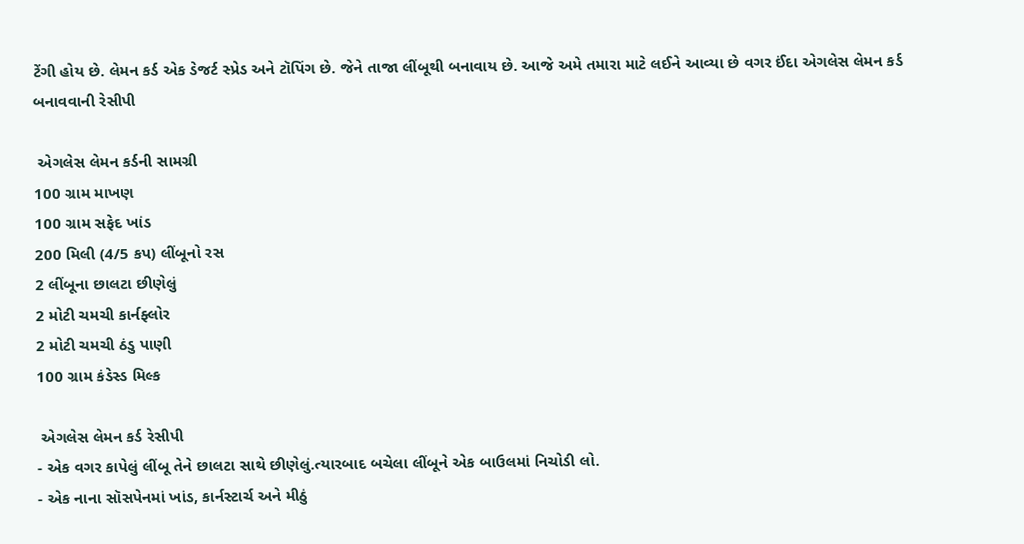ટેંગી હોય છે. લેમન કર્ડ એક ડેજર્ટ સ્પ્રેડ અને ટૉપિંગ છે. જેને તાજા લીંબૂથી બનાવાય છે. આજે અમે તમારા માટે લઈને આવ્યા છે વગર ઈંદા એગલેસ લેમન કર્ડ બનાવવાની રેસીપી

 એગલેસ લેમન કર્ડની સામગ્રી
100 ગ્રામ માખણ
100 ગ્રામ સફેદ ખાંડ
200 મિલી (4/5 કપ) લીંબૂનો રસ
2 લીંબૂના છાલટા છીણેલું
2 મોટી ચમચી કાર્નફ્લોર
2 મોટી ચમચી ઠંડુ પાણી
100 ગ્રામ કંડેસ્ડ મિલ્ક

 એગલેસ લેમન કર્ડ રેસીપી
- એક વગર કાપેલું લીંબૂ તેને છાલટા સાથે છીણેલું.ત્યારબાદ બચેલા લીંબૂને એક બાઉલમાં નિચોડી લો.
- એક નાના સૉસપેનમાં ખાંડ, કાર્નસ્ટાર્ચ અને મીઠું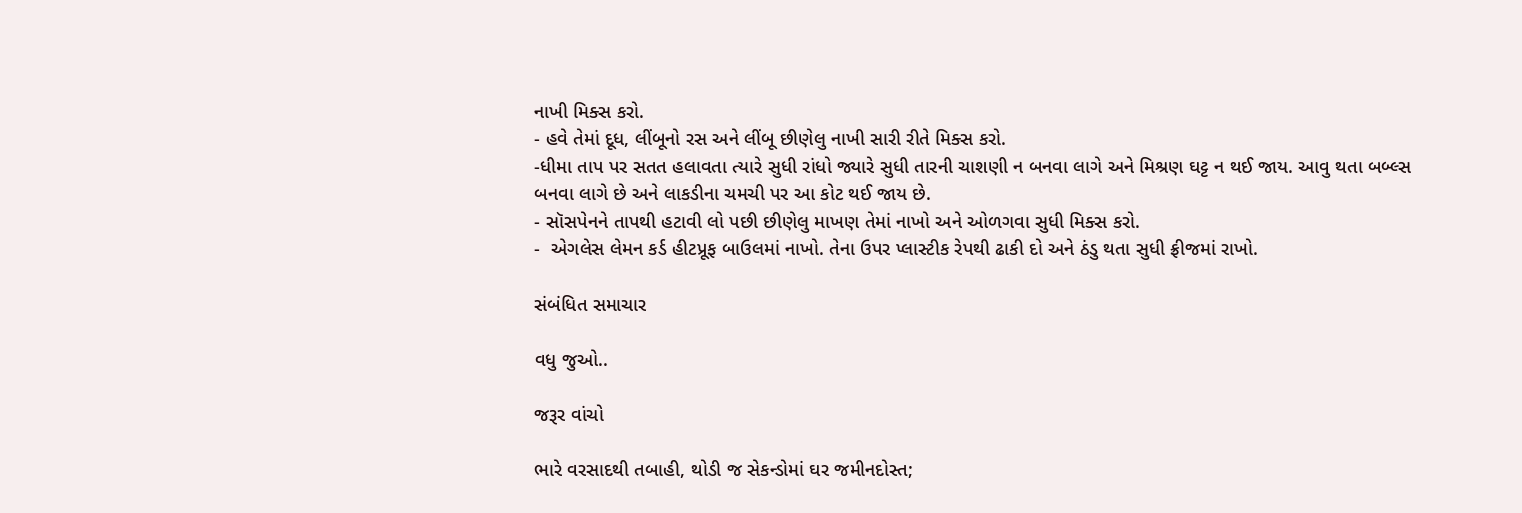નાખી મિક્સ કરો.
- હવે તેમાં દૂધ, લીંબૂનો રસ અને લીંબૂ છીણેલુ નાખી સારી રીતે મિક્સ કરો.
-ધીમા તાપ પર સતત હલાવતા ત્યારે સુધી રાંધો જ્યારે સુધી તારની ચાશણી ન બનવા લાગે અને મિશ્રણ ઘટ્ટ ન થઈ જાય. આવુ થતા બબ્લ્સ બનવા લાગે છે અને લાકડીના ચમચી પર આ કોટ થઈ જાય છે.
- સૉસપેનને તાપથી હટાવી લો પછી છીણેલુ માખણ તેમાં નાખો અને ઓળગવા સુધી મિક્સ કરો.
-  એગલેસ લેમન કર્ડ હીટપ્રૂફ બાઉલમાં નાખો. તેના ઉપર પ્લાસ્ટીક રેપથી ઢાકી દો અને ઠંડુ થતા સુધી ફ્રીજમાં રાખો.

સંબંધિત સમાચાર

વધુ જુઓ..

જરૂર વાંચો

ભારે વરસાદથી તબાહી, થોડી જ સેકન્ડોમાં ઘર જમીનદોસ્ત;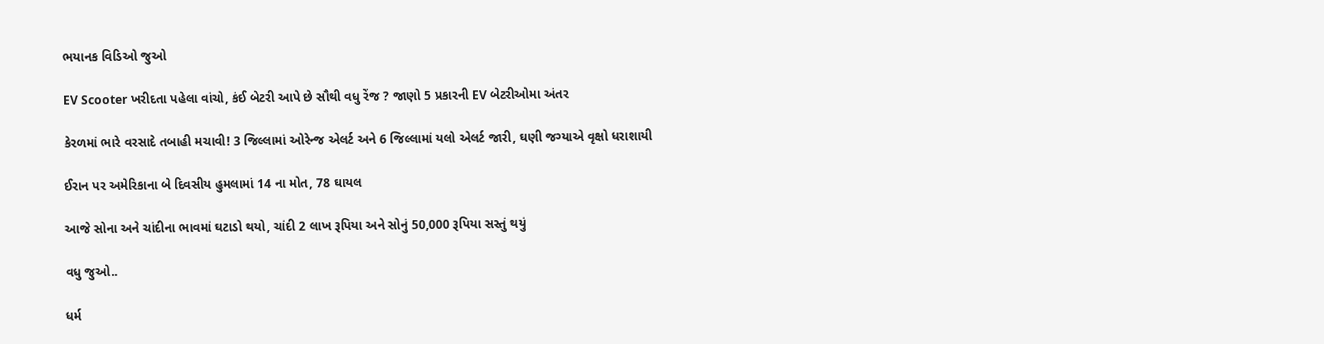ભયાનક વિડિઓ જુઓ

EV Scooter ખરીદતા પહેલા વાંચો, કંઈ બેટરી આપે છે સૌથી વધુ રેંજ ? જાણો 5 પ્રકારની EV બેટરીઓમા અંતર

કેરળમાં ભારે વરસાદે તબાહી મચાવી! 3 જિલ્લામાં ઓરેન્જ એલર્ટ અને 6 જિલ્લામાં યલો એલર્ટ જારી, ઘણી જગ્યાએ વૃક્ષો ધરાશાયી

ઈરાન પર અમેરિકાના બે દિવસીય હુમલામાં 14 ના મોત, 78 ઘાયલ

આજે સોના અને ચાંદીના ભાવમાં ઘટાડો થયો, ચાંદી 2 લાખ રૂપિયા અને સોનું 50,000 રૂપિયા સસ્તું થયું

વધુ જુઓ..

ધર્મ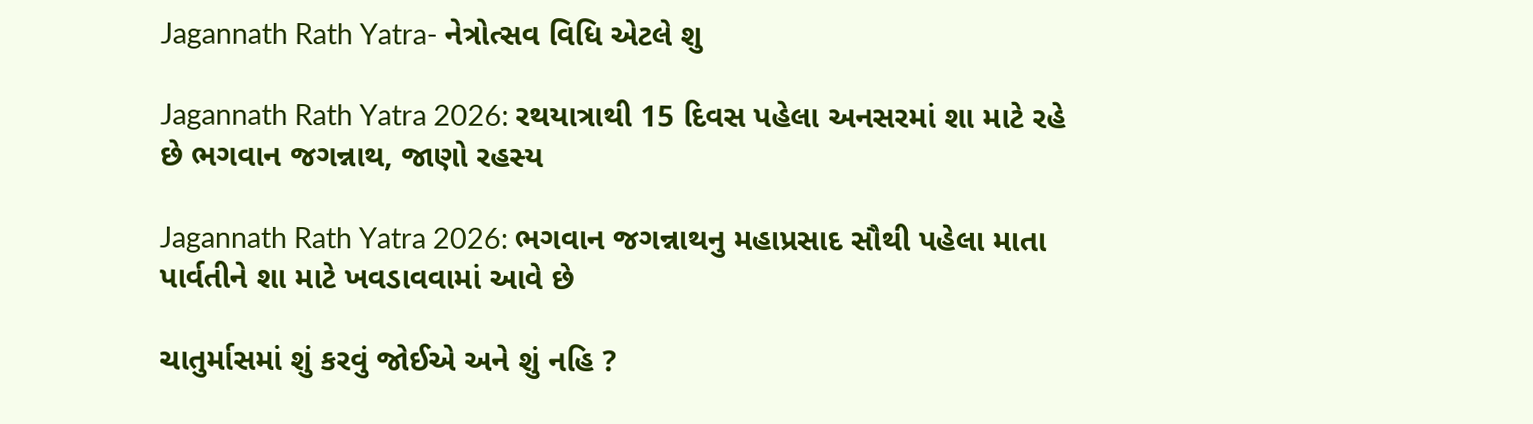Jagannath Rath Yatra- નેત્રોત્સવ વિધિ એટલે શુ

Jagannath Rath Yatra 2026: રથયાત્રાથી 15 દિવસ પહેલા અનસરમાં શા માટે રહે છે ભગવાન જગન્નાથ, જાણો રહસ્ય

Jagannath Rath Yatra 2026: ભગવાન જગન્નાથનુ મહાપ્રસાદ સૌથી પહેલા માતા પાર્વતીને શા માટે ખવડાવવામાં આવે છે

ચાતુર્માસમાં શું કરવું જોઈએ અને શું નહિ ?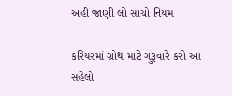અહી જાણી લો સાચો નિયમ

કરિયરમાં ગ્રોથ માટે ગુરૂવારે કરો આ સહેલો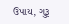ઉપાય, ગુરૂ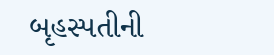બૃહસ્પતીની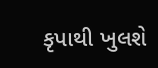કૃપાથી ખુલશે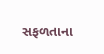સફળતાના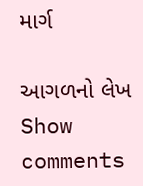માર્ગ

આગળનો લેખ
Show comments